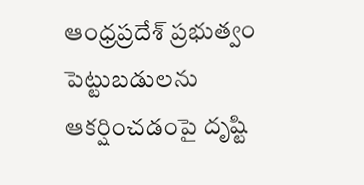ఆంధ్రప్రదేశ్ ప్రభుత్వం పెట్టుబడులను ఆకర్షించడంపై దృష్టి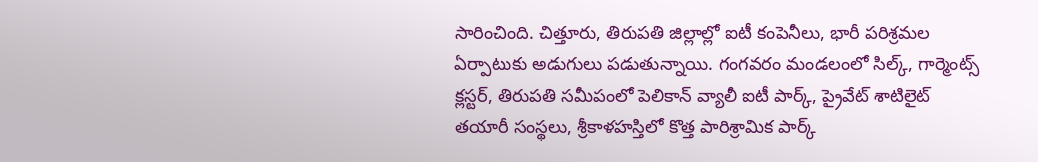సారించింది. చిత్తూరు, తిరుపతి జిల్లాల్లో ఐటీ కంపెనీలు, భారీ పరిశ్రమల ఏర్పాటుకు అడుగులు పడుతున్నాయి. గంగవరం మండలంలో సిల్క్, గార్మెంట్స్ క్లస్టర్, తిరుపతి సమీపంలో పెలికాన్ వ్యాలీ ఐటీ పార్క్, ప్రైవేట్ శాటిలైట్ తయారీ సంస్థలు, శ్రీకాళహస్తిలో కొత్త పారిశ్రామిక పార్క్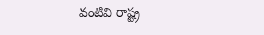వంటివి రాష్ట్ర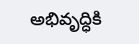అభివృద్ధికి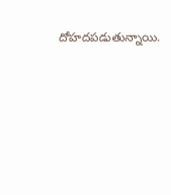దోహదపడుతున్నాయి.